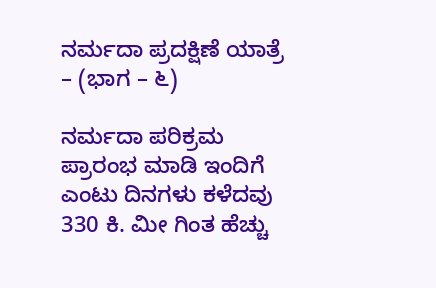ನರ್ಮದಾ ಪ್ರದಕ್ಷಿಣೆ ಯಾತ್ರೆ – (ಭಾಗ – ೬)

ನರ್ಮದಾ ಪರಿಕ್ರಮ ಪ್ರಾರಂಭ ಮಾಡಿ ಇಂದಿಗೆ ಎಂಟು ದಿನಗಳು ಕಳೆದವು 330 ಕಿ. ಮೀ ಗಿಂತ ಹೆಚ್ಚು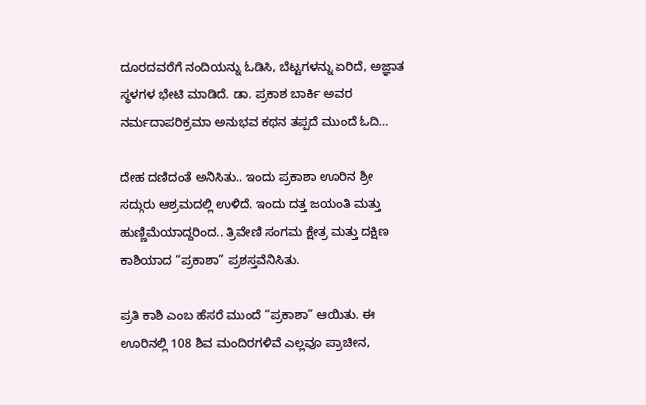ದೂರದವರೆಗೆ ನಂದಿಯನ್ನು ಓಡಿಸಿ, ಬೆಟ್ಟಗಳನ್ನು ಏರಿದೆ, ಅಜ್ಞಾತ ಸ್ಥಳಗಳ ಭೇಟಿ ಮಾಡಿದೆ. ಡಾ. ಪ್ರಕಾಶ ಬಾರ್ಕಿ ಅವರ ನರ್ಮದಾಪರಿಕ್ರಮಾ ಅನುಭವ ಕಥನ ತಪ್ಪದೆ ಮುಂದೆ ಓದಿ…

ದೇಹ ದಣಿದಂತೆ ಅನಿಸಿತು.. ಇಂದು ಪ್ರಕಾಶಾ ಊರಿನ ಶ್ರೀ ಸದ್ಗುರು ಆಶ್ರಮದಲ್ಲಿ ಉಳಿದೆ. ಇಂದು ದತ್ತ ಜಯಂತಿ ಮತ್ತು ಹುಣ್ಣಿಮೆಯಾದ್ದರಿಂದ.. ತ್ರಿವೇಣಿ ಸಂಗಮ ಕ್ಷೇತ್ರ ಮತ್ತು ದಕ್ಷಿಣ ಕಾಶಿಯಾದ “ಪ್ರಕಾಶಾ” ಪ್ರಶಸ್ತವೆನಿಸಿತು.

ಪ್ರತಿ ಕಾಶಿ ಎಂಬ ಹೆಸರೆ ಮುಂದೆ “ಪ್ರಕಾಶಾ” ಆಯಿತು. ಈ ಊರಿನಲ್ಲಿ 108 ಶಿವ ಮಂದಿರಗಳಿವೆ ಎಲ್ಲವೂ ಪ್ರಾಚೀನ,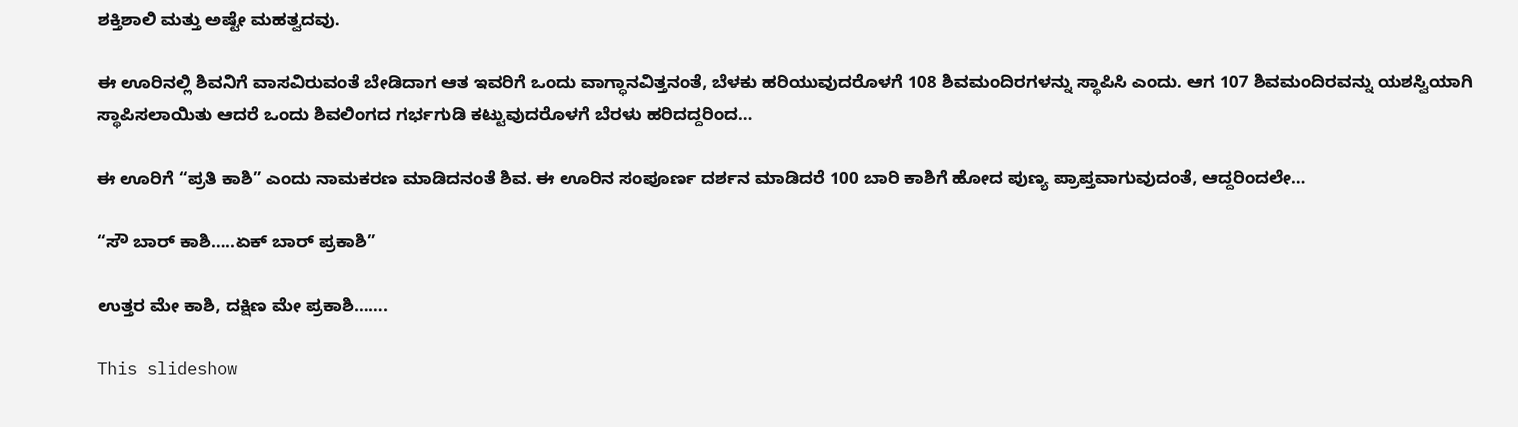ಶಕ್ತಿಶಾಲಿ ಮತ್ತು ಅಷ್ಟೇ ಮಹತ್ವದವು.

ಈ ಊರಿನಲ್ಲಿ ಶಿವನಿಗೆ ವಾಸವಿರುವಂತೆ ಬೇಡಿದಾಗ ಆತ ಇವರಿಗೆ ಒಂದು ವಾಗ್ಧಾನವಿತ್ತನಂತೆ, ಬೆಳಕು ಹರಿಯುವುದರೊಳಗೆ 108 ಶಿವಮಂದಿರಗಳನ್ನು ಸ್ಥಾಪಿಸಿ ಎಂದು. ಆಗ 107 ಶಿವಮಂದಿರವನ್ನು ಯಶಸ್ವಿಯಾಗಿ ಸ್ಥಾಪಿಸಲಾಯಿತು ಆದರೆ ಒಂದು ಶಿವಲಿಂಗದ ಗರ್ಭಗುಡಿ ಕಟ್ಟುವುದರೊಳಗೆ ಬೆರಳು ಹರಿದದ್ದರಿಂದ…

ಈ ಊರಿಗೆ “ಪ್ರತಿ ಕಾಶಿ” ಎಂದು ನಾಮಕರಣ ಮಾಡಿದನಂತೆ ಶಿವ. ಈ ಊರಿನ ಸಂಪೂರ್ಣ ದರ್ಶನ ಮಾಡಿದರೆ 100 ಬಾರಿ ಕಾಶಿಗೆ ಹೋದ ಪುಣ್ಯ ಪ್ರಾಪ್ತವಾಗುವುದಂತೆ, ಆದ್ದರಿಂದಲೇ…

“ಸೌ ಬಾರ್ ಕಾಶಿ…..ಏಕ್ ಬಾರ್ ಪ್ರಕಾಶಿ”

ಉತ್ತರ ಮೇ ಕಾಶಿ, ದಕ್ಷಿಣ ಮೇ ಪ್ರಕಾಶಿ…….

This slideshow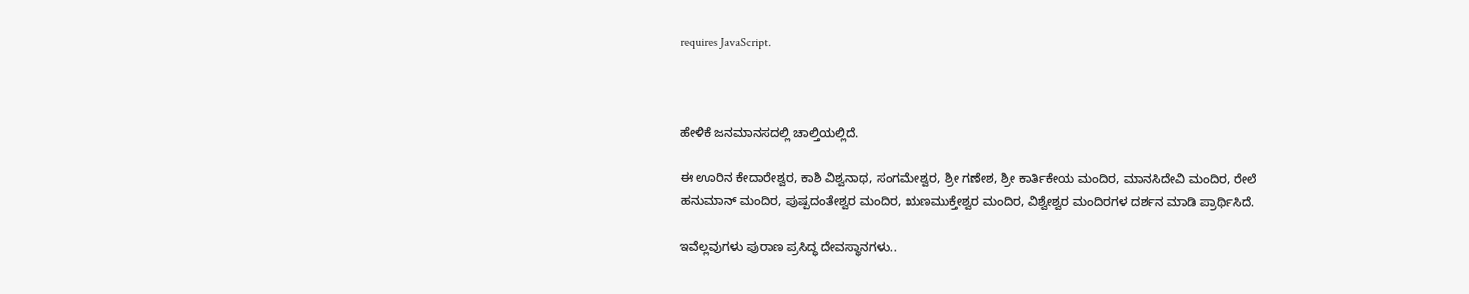requires JavaScript.



ಹೇಳಿಕೆ ಜನಮಾನಸದಲ್ಲಿ ಚಾಲ್ತಿಯಲ್ಲಿದೆ.

ಈ ಊರಿನ ಕೇದಾರೇಶ್ವರ, ಕಾಶಿ ವಿಶ್ವನಾಥ, ಸಂಗಮೇಶ್ವರ, ಶ್ರೀ ಗಣೇಶ, ಶ್ರೀ ಕಾರ್ತಿಕೇಯ ಮಂದಿರ, ಮಾನಸಿದೇವಿ ಮಂದಿರ, ರೇಲೆ ಹನುಮಾನ್ ಮಂದಿರ, ಪುಷ್ಪದಂತೇಶ್ವರ ಮಂದಿರ, ಋಣಮುಕ್ತೇಶ್ವರ ಮಂದಿರ, ವಿಶ್ವೇಶ್ವರ ಮಂದಿರಗಳ ದರ್ಶನ ಮಾಡಿ ಪ್ರಾರ್ಥಿಸಿದೆ.

ಇವೆಲ್ಲವುಗಳು ಪುರಾಣ ಪ್ರಸಿದ್ಧ ದೇವಸ್ಥಾನಗಳು..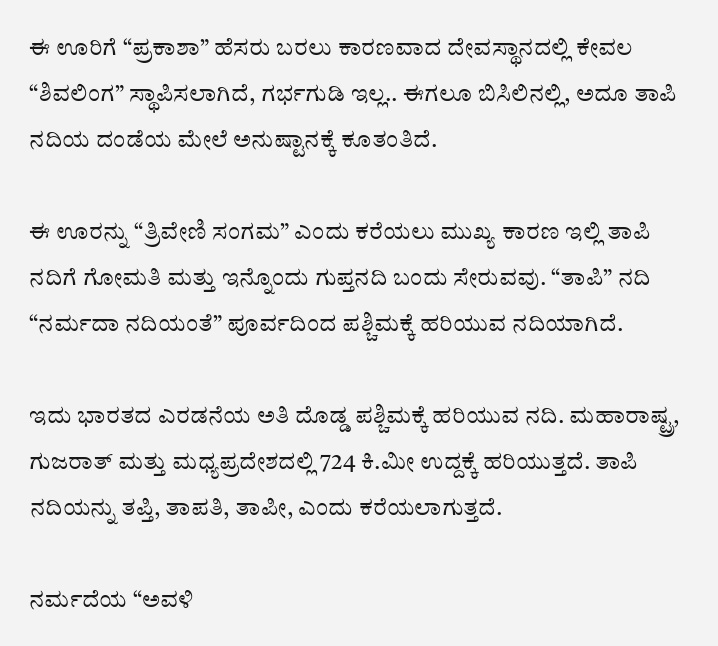ಈ ಊರಿಗೆ “ಪ್ರಕಾಶಾ” ಹೆಸರು ಬರಲು ಕಾರಣವಾದ ದೇವಸ್ಥಾನದಲ್ಲಿ ಕೇವಲ “ಶಿವಲಿಂಗ” ಸ್ಥಾಪಿಸಲಾಗಿದೆ, ಗರ್ಭಗುಡಿ ಇಲ್ಲ.. ಈಗಲೂ ಬಿಸಿಲಿನಲ್ಲಿ, ಅದೂ ತಾಪಿ ನದಿಯ ದಂಡೆಯ ಮೇಲೆ ಅನುಷ್ಟಾನಕ್ಕೆ ಕೂತಂತಿದೆ.

ಈ ಊರನ್ನು “ತ್ರಿವೇಣಿ ಸಂಗಮ” ಎಂದು ಕರೆಯಲು ಮುಖ್ಯ ಕಾರಣ ಇಲ್ಲಿ ತಾಪಿ ನದಿಗೆ ಗೋಮತಿ ಮತ್ತು ಇನ್ನೊಂದು ಗುಪ್ತನದಿ ಬಂದು ಸೇರುವವು. “ತಾಪಿ” ನದಿ “ನರ್ಮದಾ ನದಿಯಂತೆ” ಪೂರ್ವದಿಂದ ಪಶ್ಚಿಮಕ್ಕೆ ಹರಿಯುವ ನದಿಯಾಗಿದೆ.

ಇದು ಭಾರತದ ಎರಡನೆಯ ಅತಿ ದೊಡ್ಡ ಪಶ್ಚಿಮಕ್ಕೆ ಹರಿಯುವ ನದಿ. ಮಹಾರಾಷ್ಟ್ರ, ಗುಜರಾತ್ ಮತ್ತು ಮಧ್ಯಪ್ರದೇಶದಲ್ಲಿ 724 ಕಿ.ಮೀ ಉದ್ದಕ್ಕೆ ಹರಿಯುತ್ತದೆ. ತಾಪಿ ನದಿಯನ್ನು ತಪ್ತಿ, ತಾಪತಿ, ತಾಪೀ, ಎಂದು ಕರೆಯಲಾಗುತ್ತದೆ.

ನರ್ಮದೆಯ “ಅವಳಿ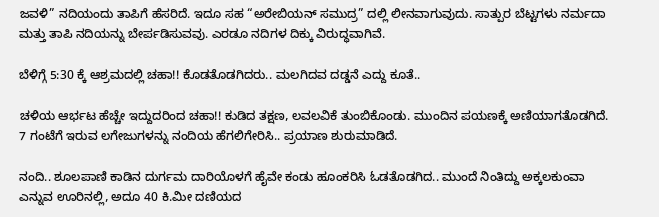ಜವಳಿ” ನದಿಯಂದು ತಾಪಿಗೆ ಹೆಸರಿದೆ. ಇದೂ ಸಹ “ಅರೇಬಿಯನ್ ಸಮುದ್ರ” ದಲ್ಲಿ ಲೀನವಾಗುವುದು. ಸಾತ್ಪುರ ಬೆಟ್ಟಗಳು ನರ್ಮದಾ ಮತ್ತು ತಾಪಿ ನದಿಯನ್ನು ಬೇರ್ಪಡಿಸುವವು. ಎರಡೂ ನದಿಗಳ ದಿಕ್ಕು ವಿರುದ್ಧವಾಗಿವೆ.

ಬೆಳಿಗ್ಗೆ 5:30 ಕ್ಕೆ ಆಶ್ರಮದಲ್ಲಿ ಚಹಾ!! ಕೊಡತೊಡಗಿದರು.. ಮಲಗಿದವ ದಡ್ಡನೆ ಎದ್ದು ಕೂತೆ..

ಚಳಿಯ ಆರ್ಭಟ ಹೆಚ್ಚೇ ಇದ್ದುದರಿಂದ ಚಹಾ!! ಕುಡಿದ ತಕ್ಷಣ, ಲವಲವಿಕೆ ತುಂಬಿಕೊಂಡು. ಮುಂದಿನ ಪಯಣಕ್ಕೆ ಅಣಿಯಾಗತೊಡಗಿದೆ. 7 ಗಂಟೆಗೆ ಇರುವ ಲಗೇಜುಗಳನ್ನು ನಂದಿಯ ಹೆಗಲಿಗೇರಿಸಿ.. ಪ್ರಯಾಣ ಶುರುಮಾಡಿದೆ.

ನಂದಿ.. ಶೂಲಪಾಣಿ ಕಾಡಿನ ದುರ್ಗಮ ದಾರಿಯೊಳಗೆ ಹೈವೇ ಕಂಡು ಹೂಂಕರಿಸಿ ಓಡತೊಡಗಿದ.. ಮುಂದೆ ನಿಂತಿದ್ದು ಅಕ್ಕಲಕುಂವಾ ಎನ್ನುವ ಊರಿನಲ್ಲಿ, ಅದೂ 40 ಕಿ.ಮೀ ದಣಿಯದ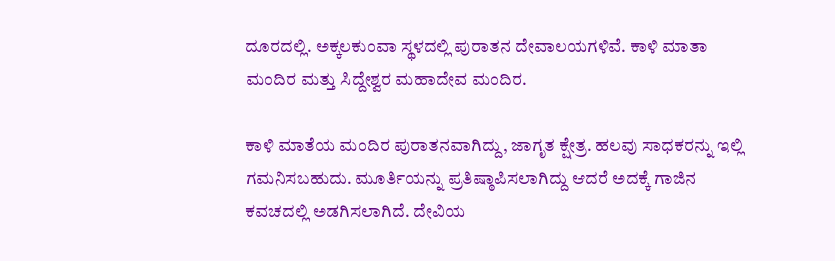ದೂರದಲ್ಲಿ. ಅಕ್ಕಲಕುಂವಾ ಸ್ಥಳದಲ್ಲಿ ಪುರಾತನ ದೇವಾಲಯಗಳಿವೆ. ಕಾಳಿ ಮಾತಾ ಮಂದಿರ ಮತ್ತು ಸಿದ್ದೇಶ್ವರ ಮಹಾದೇವ ಮಂದಿರ.

ಕಾಳಿ ಮಾತೆಯ ಮಂದಿರ ಪುರಾತನವಾಗಿದ್ದು, ಜಾಗೃತ ಕ್ಷೇತ್ರ. ಹಲವು ಸಾಧಕರನ್ನು ಇಲ್ಲಿ ಗಮನಿಸಬಹುದು. ಮೂರ್ತಿಯನ್ನು ಪ್ರತಿಷ್ಠಾಪಿಸಲಾಗಿದ್ದು ಆದರೆ ಅದಕ್ಕೆ ಗಾಜಿನ ಕವಚದಲ್ಲಿ ಅಡಗಿಸಲಾಗಿದೆ. ದೇವಿಯ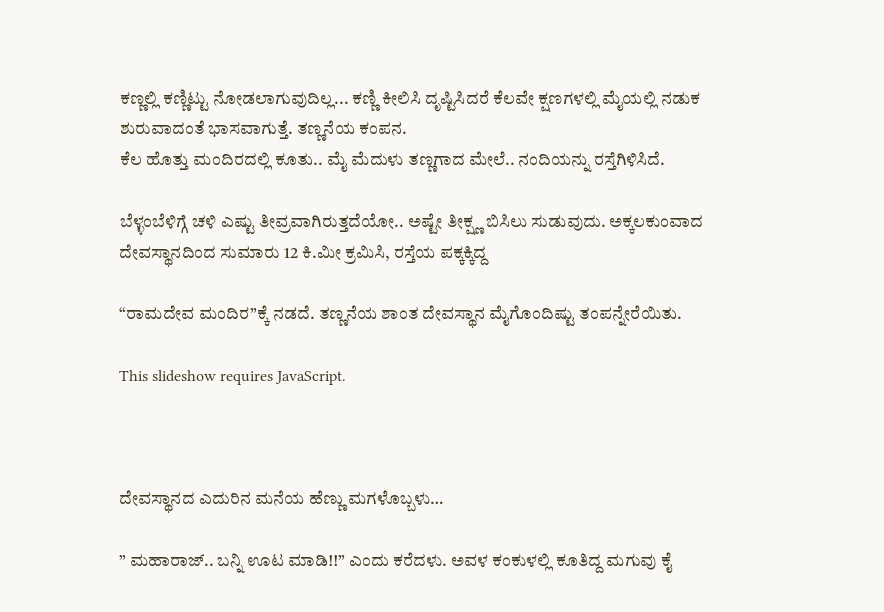ಕಣ್ಣಲ್ಲಿ ಕಣ್ಣಿಟ್ಟು ನೋಡಲಾಗುವುದಿಲ್ಲ... ಕಣ್ಣಿ ಕೀಲಿಸಿ ದೃಷ್ಟಿಸಿದರೆ ಕೆಲವೇ ಕ್ಷಣಗಳಲ್ಲಿ ಮೈಯಲ್ಲಿ ನಡುಕ ಶುರುವಾದಂತೆ ಭಾಸವಾಗುತ್ತೆ. ತಣ್ಣನೆಯ ಕಂಪನ.
ಕೆಲ ಹೊತ್ತು ಮಂದಿರದಲ್ಲಿ ಕೂತು.. ಮೈ ಮೆದುಳು ತಣ್ಣಗಾದ ಮೇಲೆ.. ನಂದಿಯನ್ನು ರಸ್ತೆಗಿಳಿಸಿದೆ.

ಬೆಳ್ಳಂಬೆಳಿಗ್ಗೆ ಚಳಿ ಎಷ್ಟು ತೀವ್ರವಾಗಿರುತ್ತದೆಯೋ.. ಅಷ್ಟೇ ತೀಕ್ಷ್ಣ ಬಿಸಿಲು ಸುಡುವುದು. ಅಕ್ಕಲಕುಂವಾದ ದೇವಸ್ಥಾನದಿಂದ ಸುಮಾರು 12 ಕಿ.ಮೀ ಕ್ರಮಿಸಿ, ರಸ್ತೆಯ ಪಕ್ಕಕ್ಕಿದ್ದ

“ರಾಮದೇವ ಮಂದಿರ”ಕ್ಕೆ ನಡದೆ. ತಣ್ಣನೆಯ ಶಾಂತ ದೇವಸ್ಥಾನ ಮೈಗೊಂದಿಷ್ಟು ತಂಪನ್ನೇರೆಯಿತು.

This slideshow requires JavaScript.



ದೇವಸ್ಥಾನದ ಎದುರಿನ ಮನೆಯ ಹೆಣ್ಣು ಮಗಳೊಬ್ಬಳು…

” ಮಹಾರಾಜ್.. ಬನ್ನಿ ಊಟ ಮಾಡಿ!!” ಎಂದು ಕರೆದಳು. ಅವಳ ಕಂಕುಳಲ್ಲಿ ಕೂತಿದ್ದ ಮಗುವು ಕೈ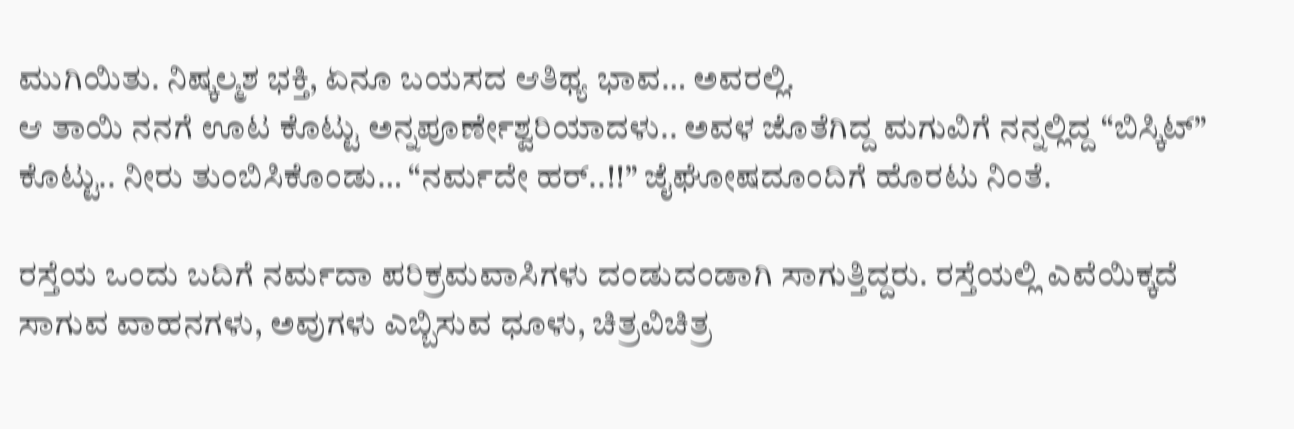ಮುಗಿಯಿತು. ನಿಷ್ಕಲ್ಮಶ ಭಕ್ತಿ, ಏನೂ ಬಯಸದ ಆತಿಥ್ಯ ಭಾವ‌… ಅವರಲ್ಲಿ.
ಆ ತಾಯಿ ನನಗೆ ಊಟ ಕೊಟ್ಟು ಅನ್ನಪೂರ್ಣೇಶ್ವರಿಯಾದಳು.. ಅವಳ ಜೊತೆಗಿದ್ದ ಮಗುವಿಗೆ ನನ್ನಲ್ಲಿದ್ದ “ಬಿಸ್ಕಿಟ್” ಕೊಟ್ಟು.. ನೀರು ತುಂಬಿಸಿಕೊಂಡು… “ನರ್ಮದೇ ಹರ್..!!” ಜೈಘೋಷದೂಂದಿಗೆ ಹೊರಟು ನಿಂತೆ.

ರಸ್ತೆಯ ಒಂದು ಬದಿಗೆ ನರ್ಮದಾ ಪರಿಕ್ರಮವಾಸಿಗಳು ದಂಡುದಂಡಾಗಿ ಸಾಗುತ್ತಿದ್ದರು. ರಸ್ತೆಯಲ್ಲಿ ಎವೆಯಿಕ್ಕದೆ ಸಾಗುವ ವಾಹನಗಳು, ಅವುಗಳು ಎಬ್ಬಿಸುವ ಧೂಳು, ಚಿತ್ರವಿಚಿತ್ರ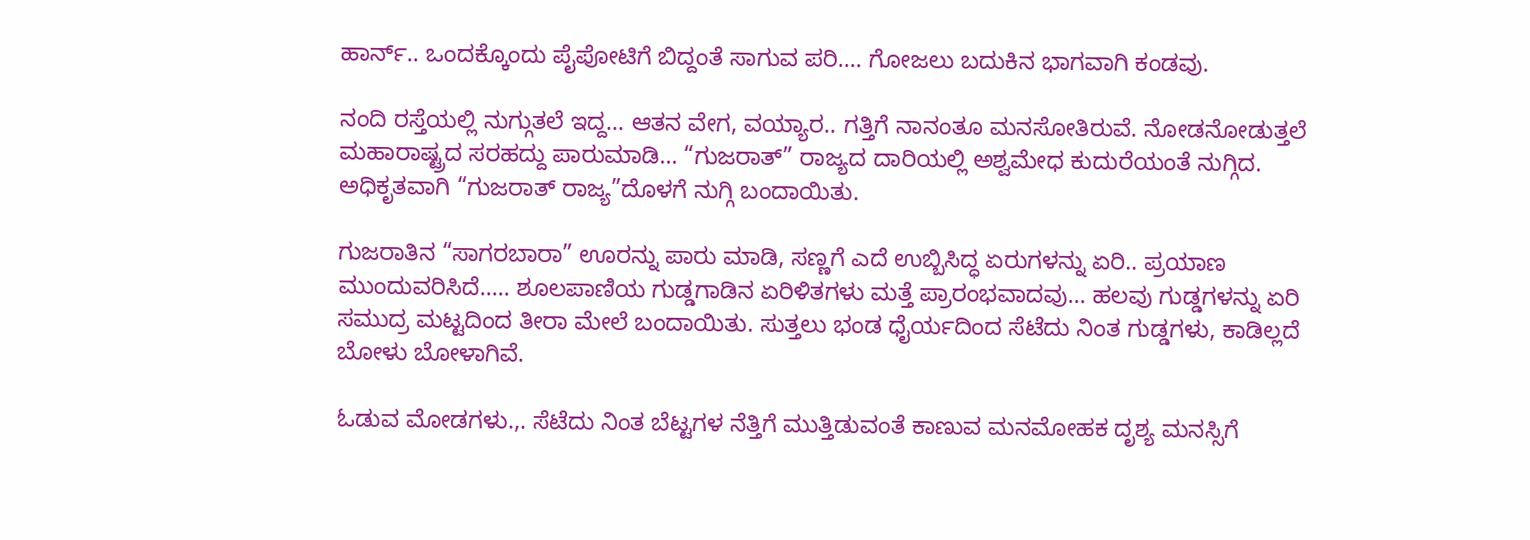ಹಾರ್ನ್.. ಒಂದಕ್ಕೊಂದು ಪೈಪೋಟಿಗೆ ಬಿದ್ದಂತೆ ಸಾಗುವ ಪರಿ…. ಗೋಜಲು ಬದುಕಿನ ಭಾಗವಾಗಿ ಕಂಡವು.

ನಂದಿ ರಸ್ತೆಯಲ್ಲಿ ನುಗ್ಗುತಲೆ ಇದ್ದ… ಆತನ ವೇಗ, ವಯ್ಯಾರ.. ಗತ್ತಿಗೆ ನಾನಂತೂ ಮನಸೋತಿರುವೆ. ನೋಡನೋಡುತ್ತಲೆ ಮಹಾರಾಷ್ಟ್ರದ ಸರಹದ್ದು ಪಾರುಮಾಡಿ… “ಗುಜರಾತ್” ರಾಜ್ಯದ ದಾರಿಯಲ್ಲಿ ಅಶ್ವಮೇಧ ಕುದುರೆಯಂತೆ ನುಗ್ಗಿದ. ಅಧಿಕೃತವಾಗಿ “ಗುಜರಾತ್ ರಾಜ್ಯ”ದೊಳಗೆ ನುಗ್ಗಿ ಬಂದಾಯಿತು.

ಗುಜರಾತಿನ “ಸಾಗರಬಾರಾ” ಊರನ್ನು ಪಾರು ಮಾಡಿ, ಸಣ್ಣಗೆ ಎದೆ ಉಬ್ಬಿಸಿದ್ಧ ಏರುಗಳನ್ನು ಏರಿ.. ಪ್ರಯಾಣ ಮುಂದುವರಿಸಿದೆ….. ಶೂಲಪಾಣಿಯ ಗುಡ್ಡಗಾಡಿನ ಏರಿಳಿತಗಳು ಮತ್ತೆ ಪ್ರಾರಂಭವಾದವು… ಹಲವು ಗುಡ್ಡಗಳನ್ನು ಏರಿ ಸಮುದ್ರ ಮಟ್ಟದಿಂದ ತೀರಾ ಮೇಲೆ ಬಂದಾಯಿತು. ಸುತ್ತಲು ಭಂಡ ಧೈರ್ಯದಿಂದ ಸೆಟೆದು ನಿಂತ ಗುಡ್ಡಗಳು, ಕಾಡಿಲ್ಲದೆ ಬೋಳು ಬೋಳಾಗಿವೆ.

ಓಡುವ ಮೋಡಗಳು.,. ಸೆಟೆದು ನಿಂತ ಬೆಟ್ಟಗಳ ನೆತ್ತಿಗೆ ಮುತ್ತಿಡುವಂತೆ ಕಾಣುವ ಮನಮೋಹಕ ದೃಶ್ಯ ಮನಸ್ಸಿಗೆ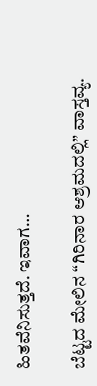ಹಿತವೆನಿಸುತ್ತದೆ. ಇವಾಗ…

ಬೆಟ್ಟದ ಮೇಲಿನ “ಗಿರಿನಾರ ಆಶ್ರಮದಲ್ಲಿ” ವಾಸ್ತವ್ಯ.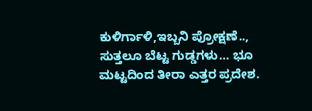ಕುಳಿರ್ಗಾಳಿ,ಇಬ್ಬನಿ ಪ್ರೋಕ್ಷಣೆ.., ಸುತ್ತಲೂ ಬೆಟ್ಟ ಗುಡ್ಡಗಳು… ಭೂ ಮಟ್ಟದಿಂದ ತೀರಾ ಎತ್ತರ ಪ್ರದೇಶ.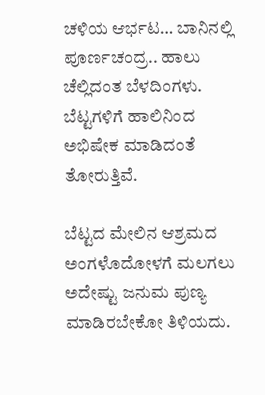ಚಳಿಯ ಆರ್ಭಟ… ಬಾನಿನಲ್ಲಿ ಪೂರ್ಣಚಂದ್ರ.. ಹಾಲು ಚೆಲ್ಲಿದಂತ ಬೆಳದಿಂಗಳು. ಬೆಟ್ಟಗಳಿಗೆ ಹಾಲಿನಿಂದ ಅಭಿಷೇಕ ಮಾಡಿದಂತೆ ತೋರುತ್ತಿವೆ.

ಬೆಟ್ಟದ ಮೇಲಿನ ಆಶ್ರಮದ ಅಂಗಳೊದೋಳಗೆ ಮಲಗಲು ಅದೇಷ್ಟು ಜನುಮ ಪುಣ್ಯ ಮಾಡಿರಬೇಕೋ ತಿಳಿಯದು.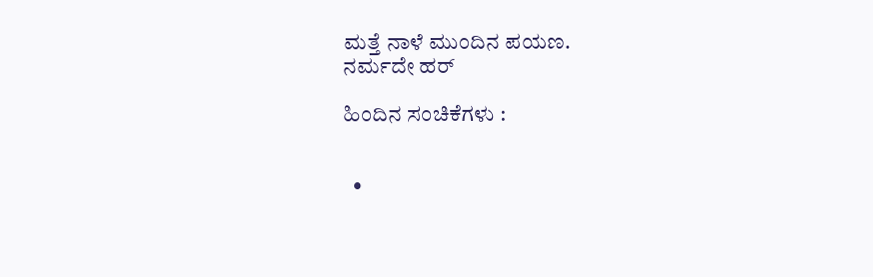ಮತ್ತೆ ನಾಳೆ ಮುಂದಿನ ಪಯಣ.
ನರ್ಮದೇ ಹರ್

ಹಿಂದಿನ ಸಂಚಿಕೆಗಳು :


  •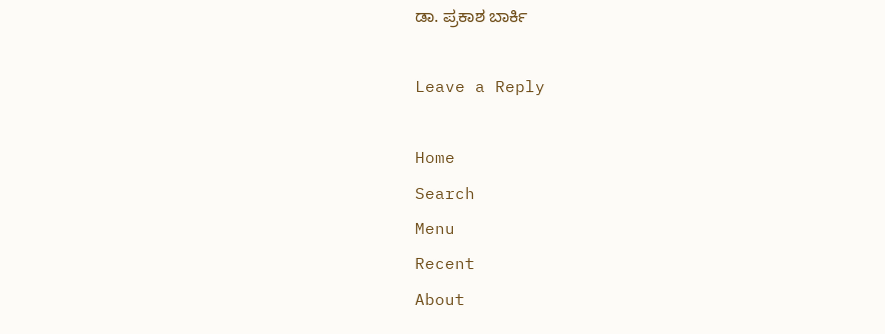ಡಾ. ಪ್ರಕಾಶ ಬಾರ್ಕಿ

Leave a Reply

Home
Search
Menu
Recent
About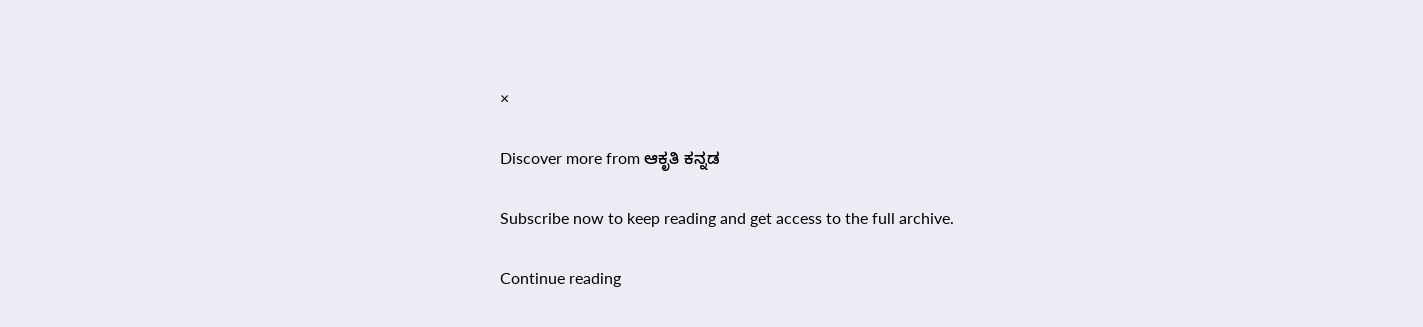×

Discover more from ಆಕೃತಿ ಕನ್ನಡ

Subscribe now to keep reading and get access to the full archive.

Continue reading